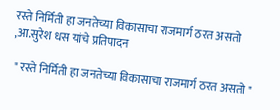रस्ते निर्मिती हा जनतेच्या विकासाचा राजमार्ग ठरत असतो ,आ.सुरेश धस यांचे प्रतिपादन

 " रस्ते निर्मिती हा जनतेच्या विकासाचा राजमार्ग ठरत असतो "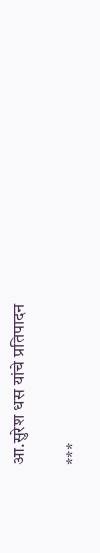आ.सुरेश धस यांचे प्रतिपादन

***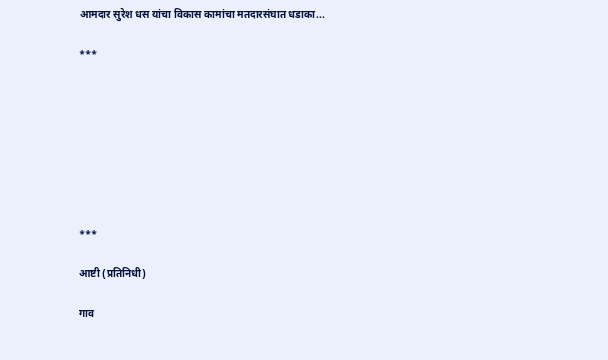आमदार सुरेश धस यांचा विकास कामांचा मतदारसंघात धडाका...

***








***

आष्टी (प्रतिनिधी)

गाव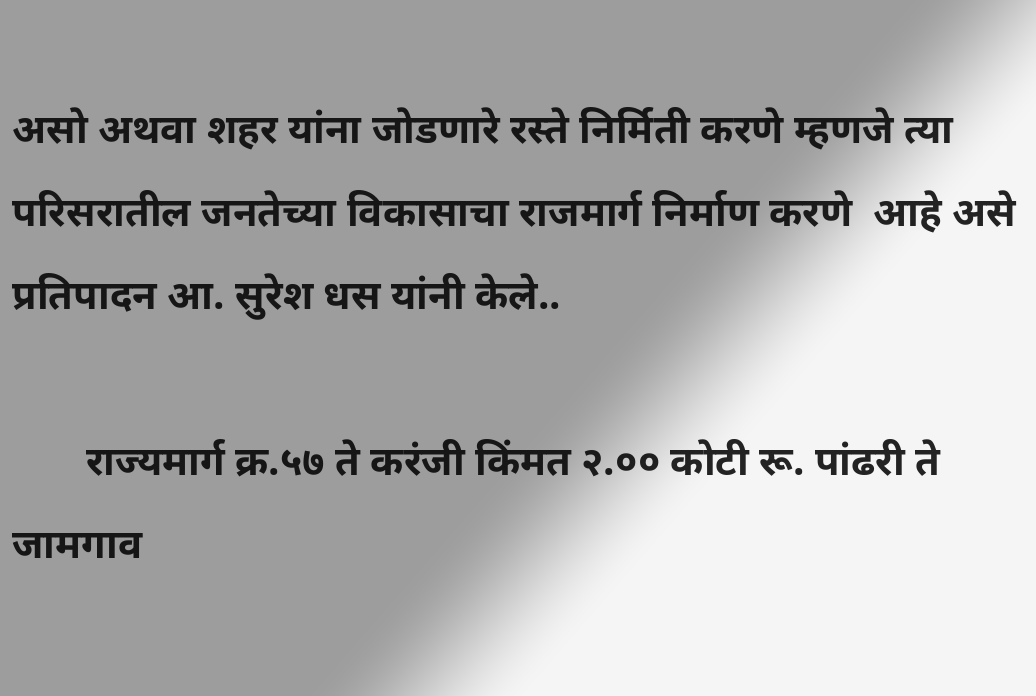असो अथवा शहर यांना जोडणारे रस्ते निर्मिती करणे म्हणजे त्या परिसरातील जनतेच्या विकासाचा राजमार्ग निर्माण करणे  आहे असे प्रतिपादन आ. सुरेश धस यांनी केले..

       राज्यमार्ग क्र.५७ ते करंजी किंमत २.०० कोटी रू. पांढरी ते जामगाव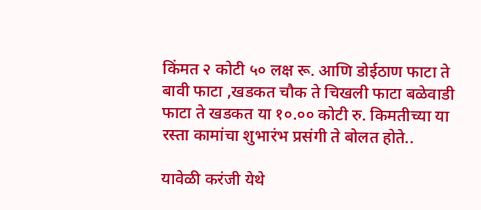किंमत २ कोटी ५० लक्ष रू. आणि डोईठाण फाटा ते बावी फाटा ,खडकत चौक ते चिखली फाटा बळेवाडी फाटा ते खडकत या १०.०० कोटी रु. किमतीच्या या रस्ता कामांचा शुभारंभ प्रसंगी ते बोलत होते..

यावेळी करंजी येथे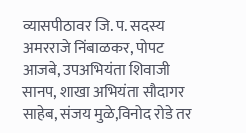व्यासपीठावर जि. प. सदस्य अमरराजे निंबाळकर, पोपट आजबे, उपअभियंता शिवाजी सानप, शाखा अभियंता सौदागर साहेब, संजय मुळे,विनोद रोडे तर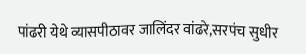पांढरी येथे व्यासपीठावर जालिंदर वांढरे,सरपंच सुधीर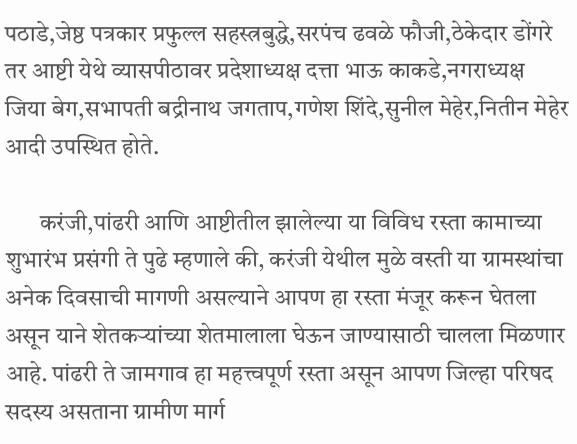पठाडे,जेष्ठ पत्रकार प्रफुल्ल सहस्त्रबुद्धे,सरपंच ढवळे फौजी,ठेकेदार डोंगरे तर आष्टी येथे व्यासपीठावर प्रदेशाध्यक्ष दत्ता भाऊ काकडे,नगराध्यक्ष जिया बेग,सभापती बद्रीनाथ जगताप,गणेश शिंदे,सुनील मेहेर,नितीन मेहेर आदी उपस्थित होते.

       करंजी,पांढरी आणि आष्टीतील झालेल्या या विविध रस्ता कामाच्या शुभारंभ प्रसंगी ते पुढे म्हणाले की, करंजी येथील मुळे वस्ती या ग्रामस्थांचा अनेक दिवसाची मागणी असल्याने आपण हा रस्ता मंजूर करून घेतला असून याने शेतकऱ्यांच्या शेतमालाला घेऊन जाण्यासाठी चालला मिळणार आहे. पांढरी ते जामगाव हा महत्त्वपूर्ण रस्ता असून आपण जिल्हा परिषद सदस्य असताना ग्रामीण मार्ग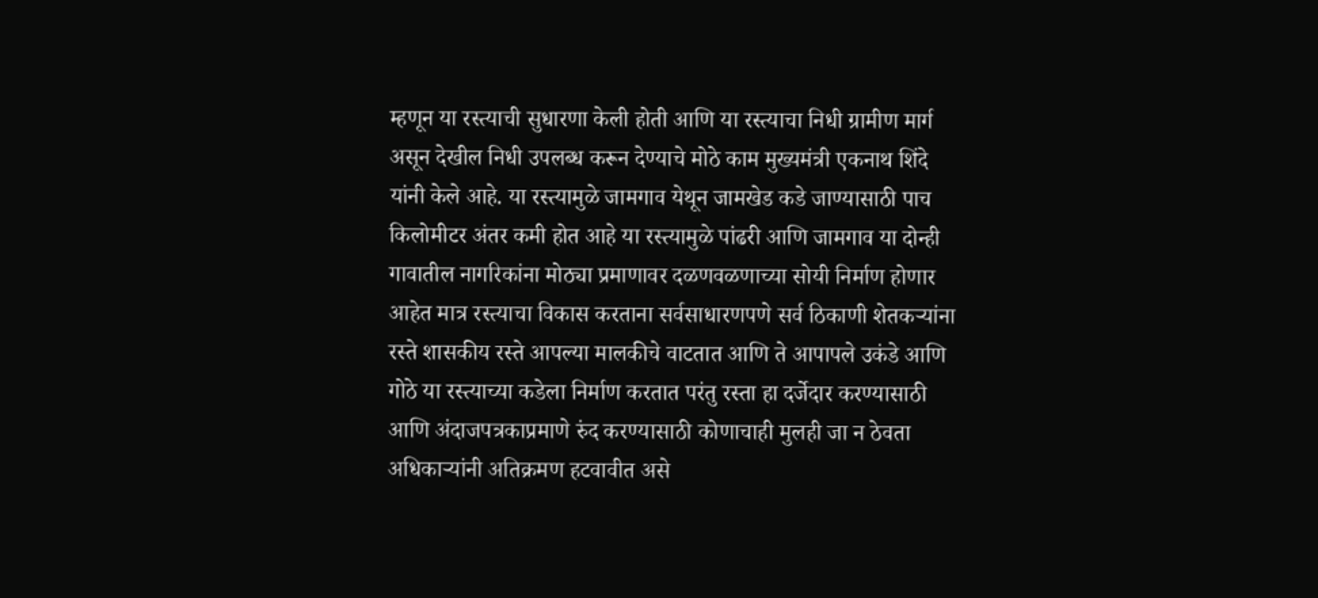म्हणून या रस्त्याची सुधारणा केली होती आणि या रस्त्याचा निधी ग्रामीण मार्ग असून देखील निधी उपलब्ध करून देण्याचे मोठे काम मुख्यमंत्री एकनाथ शिंदे यांनी केले आहे. या रस्त्यामुळे जामगाव येथून जामखेड कडे जाण्यासाठी पाच किलोमीटर अंतर कमी होत आहे या रस्त्यामुळे पांढरी आणि जामगाव या दोन्ही गावातील नागरिकांना मोठ्या प्रमाणावर दळणवळणाच्या सोयी निर्माण होणार आहेत मात्र रस्त्याचा विकास करताना सर्वसाधारणपणे सर्व ठिकाणी शेतकऱ्यांना रस्ते शासकीय रस्ते आपल्या मालकीचे वाटतात आणि ते आपापले उकंडे आणि गोठे या रस्त्याच्या कडेला निर्माण करतात परंतु रस्ता हा दर्जेदार करण्यासाठी आणि अंदाजपत्रकाप्रमाणे रुंद करण्यासाठी कोणाचाही मुलही जा न ठेवता अधिकाऱ्यांनी अतिक्रमण हटवावीत असे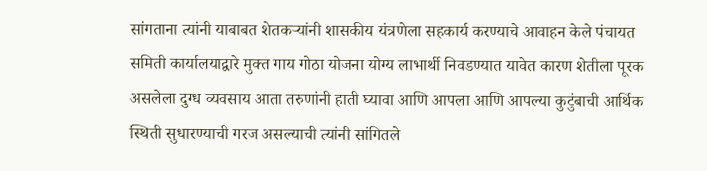सांगताना त्यांनी याबाबत शेतकऱ्यांनी शासकीय यंत्रणेला सहकार्य करण्याचे आवाहन केले पंचायत समिती कार्यालयाद्वारे मुक्त गाय गोठा योजना योग्य लाभार्थी निवडण्यात यावेत कारण शेतीला पूरक असलेला दुग्ध व्यवसाय आता तरुणांनी हाती घ्यावा आणि आपला आणि आपल्या कुटुंबाची आर्थिक स्थिती सुधारण्याची गरज असल्याची त्यांनी सांगितले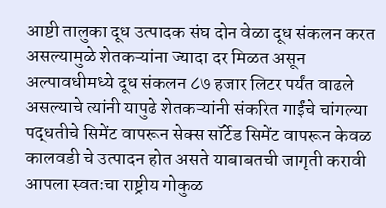आष्टी तालुका दूध उत्पादक संघ दोन वेळा दूध संकलन करत असल्यामुळे शेतकऱ्यांना ज्यादा दर मिळत असून अल्पावधीमध्ये दूध संकलन ८७ हजार लिटर पर्यंत वाढले असल्याचे त्यांनी यापुढे शेतकऱ्यांनी संकरित गाईंचे चांगल्या पद्धतीचे सिमेंट वापरून सेक्स सॉर्टेड सिमेंट वापरून केवळ कालवडी चे उत्पादन होत असते याबाबतची जागृती करावी आपला स्वतःचा राष्ट्रीय गोकुळ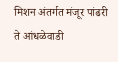मिशन अंतर्गत मंजूर पांढरी ते आंधळेवाडी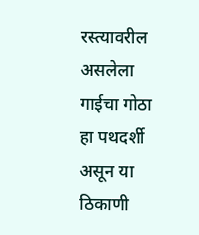रस्त्यावरील असलेला  गाईचा गोठा हा पथदर्शी असून या ठिकाणी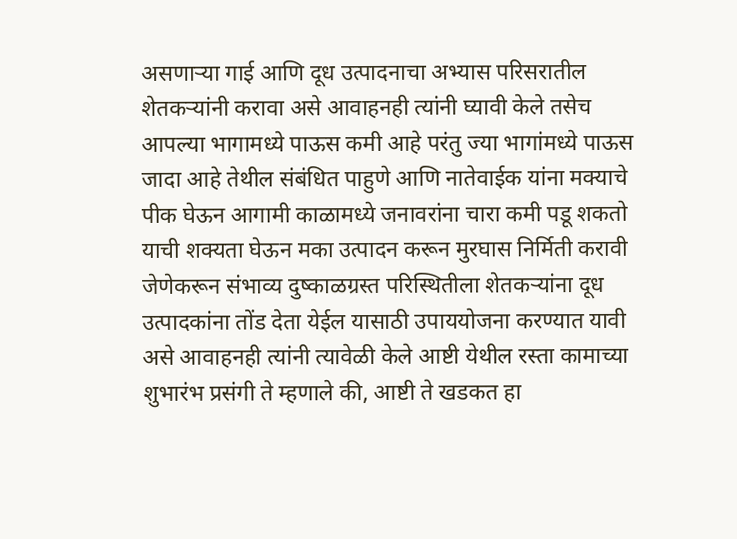असणाऱ्या गाई आणि दूध उत्पादनाचा अभ्यास परिसरातील शेतकऱ्यांनी करावा असे आवाहनही त्यांनी घ्यावी केले तसेच आपल्या भागामध्ये पाऊस कमी आहे परंतु ज्या भागांमध्ये पाऊस जादा आहे तेथील संबंधित पाहुणे आणि नातेवाईक यांना मक्याचे पीक घेऊन आगामी काळामध्ये जनावरांना चारा कमी पडू शकतो याची शक्यता घेऊन मका उत्पादन करून मुरघास निर्मिती करावी जेणेकरून संभाव्य दुष्काळग्रस्त परिस्थितीला शेतकऱ्यांना दूध उत्पादकांना तोंड देता येईल यासाठी उपाययोजना करण्यात यावी असे आवाहनही त्यांनी त्यावेळी केले आष्टी येथील रस्ता कामाच्या शुभारंभ प्रसंगी ते म्हणाले की, आष्टी ते खडकत हा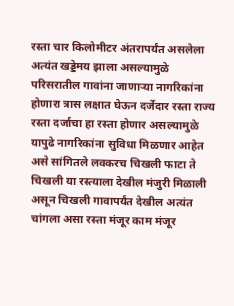रस्ता चार किलोमीटर अंतरापर्यंत असलेला अत्यंत खड्डेमय झाला असल्यामुळे परिसरातील गावांना जाणाऱ्या नागरिकांना होणारा त्रास लक्षात घेऊन दर्जेदार रस्ता राज्य रस्ता दर्जाचा हा रस्ता होणार असल्यामुळे यापुढे नागरिकांना सुविधा मिळणार आहेत असे सांगितले लवकरच चिखली फाटा ते चिखली या रस्त्याला देखील मंजुरी मिळाली असून चिखली गावापर्यंत देखील अत्यंत चांगला असा रस्ता मंजूर काम मंजूर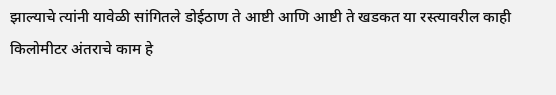झाल्याचे त्यांनी यावेळी सांगितले डोईठाण ते आष्टी आणि आष्टी ते खडकत या रस्त्यावरील काही किलोमीटर अंतराचे काम हे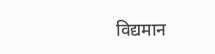विद्यमान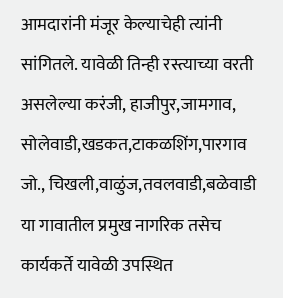आमदारांनी मंजूर केल्याचेही त्यांनी सांगितले. यावेळी तिन्ही रस्त्याच्या वरती असलेल्या करंजी, हाजीपुर,जामगाव, सोलेवाडी,खडकत,टाकळशिंग,पारगाव जो., चिखली,वाळुंज,तवलवाडी,बळेवाडी या गावातील प्रमुख नागरिक तसेच कार्यकर्ते यावेळी उपस्थित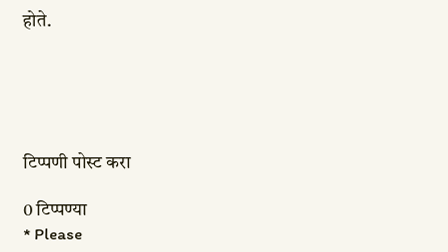होते.





टिप्पणी पोस्ट करा

0 टिप्पण्या
* Please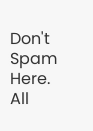Don't Spam Here. All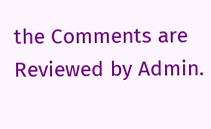the Comments are Reviewed by Admin.